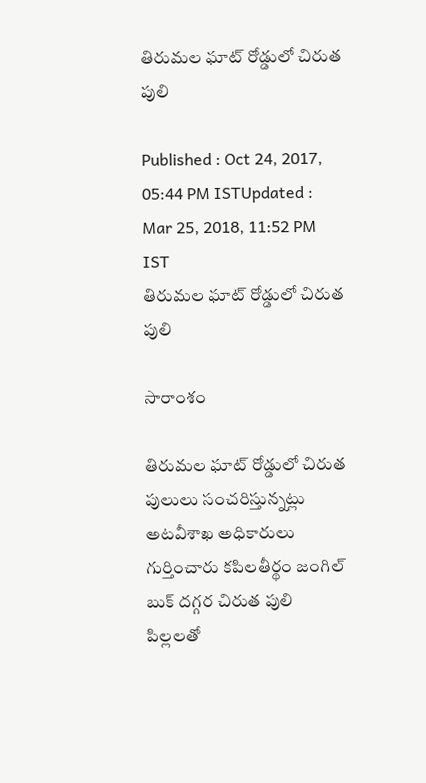తిరుమల ఘాట్ రోడ్డులో చిరుత పులి

Published : Oct 24, 2017, 05:44 PM ISTUpdated : Mar 25, 2018, 11:52 PM IST
తిరుమల ఘాట్ రోడ్డులో చిరుత పులి

సారాంశం

తిరుమల ఘాట్ రోడ్డులో చిరుత పులులు సంచరిస్తున్నట్లు అటవీశాఖ అధికారులు గుర్తించారు కపిలతీర్థం జంగిల్ బుక్ దగ్గర చిరుత పులి పిల్లలతో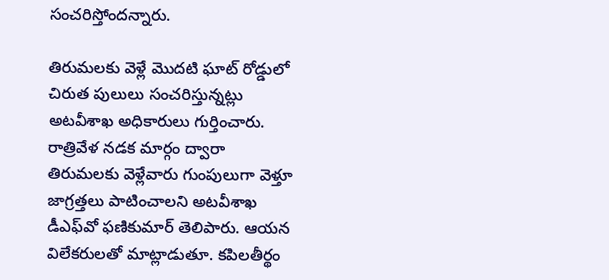సంచరిస్తోందన్నారు.

తిరుమలకు వెళ్లే మొదటి ఘాట్ రోడ్డులో చిరుత పులులు సంచరిస్తున్నట్లు అటవీశాఖ అధికారులు గుర్తించారు. రాత్రివేళ నడక మార్గం ద్వారా తిరుమలకు వెళ్లేవారు గుంపులుగా వెళ్తూ జాగ్రత్తలు పాటించాలని అటవీశాఖ డీఎఫ్‌వో ఫణికుమార్ తెలిపారు. ఆయన విలేకరులతో మాట్లాడుతూ. కపిలతీర్థం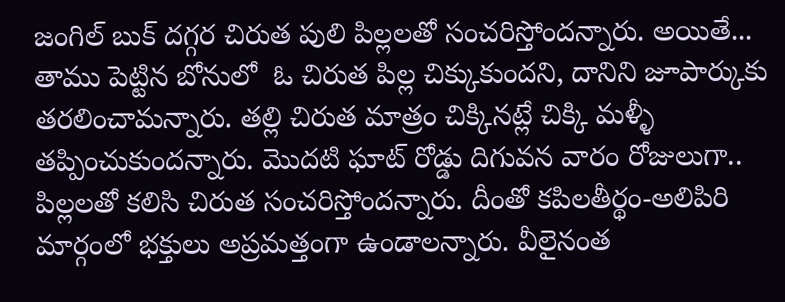జంగిల్ బుక్ దగ్గర చిరుత పులి పిల్లలతో సంచరిస్తోందన్నారు. అయితే... తాము పెట్టిన బోనులో  ఓ చిరుత పిల్ల చిక్కుకుందని, దానిని జూపార్కుకు తరలించామన్నారు. తల్లి చిరుత మాత్రం చిక్కినట్లే చిక్కి మళ్ళీ తప్పించుకుందన్నారు. మొదటి ఘాట్ రోడ్డు దిగువన వారం రోజులుగా.. పిల్లలతో కలిసి చిరుత సంచరిస్తోందన్నారు. దీంతో కపిలతీర్థం-అలిపిరి మార్గంలో భక్తులు అప్రమత్తంగా ఉండాలన్నారు. వీలైనంత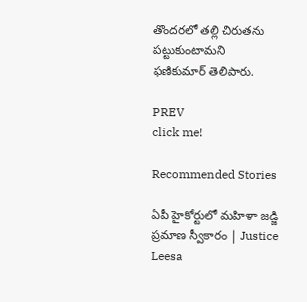తొందరలో తల్లి చిరుతను పట్టుకుంటామని  ఫణికుమార్ తెలిపారు.

PREV
click me!

Recommended Stories

ఏపీ హైకోర్టులో మహిళా జడ్జి ప్రమాణ స్వీకారం | Justice Leesa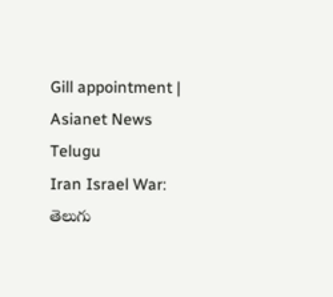Gill appointment | Asianet News Telugu
Iran Israel War: తెలుగు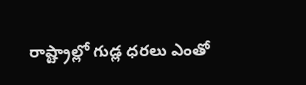రాష్ట్రాల్లో గుడ్ల ధరలు ఎంతో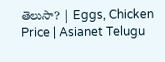తెలుసా? | Eggs, Chicken Price | Asianet Telugu